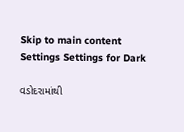Skip to main content
Settings Settings for Dark

વડોદરામાંથી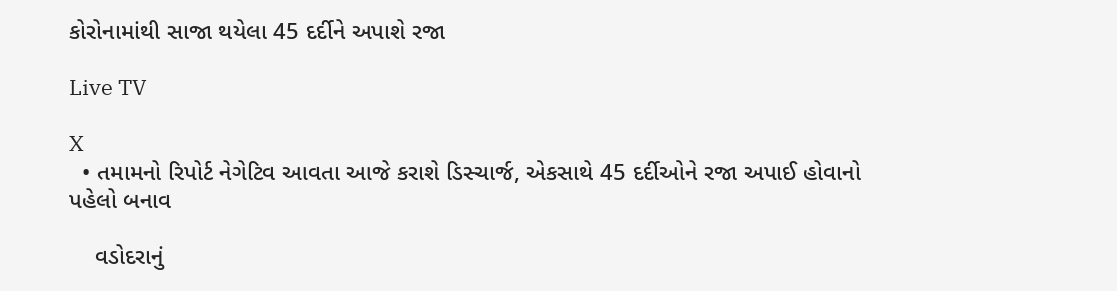કોરોનામાંથી સાજા થયેલા 45 દર્દીને અપાશે રજા

Live TV

X
  • તમામનો રિપોર્ટ નેગેટિવ આવતા આજે કરાશે ડિસ્ચાર્જ, એકસાથે 45 દર્દીઓને રજા અપાઈ હોવાનો પહેલો બનાવ

    વડોદરાનું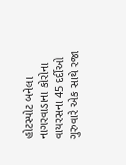હોટસ્પોટ બનેલા નાગરવાડાના કોરોના વાયરસના 45 દર્દીઓ ગુરુવારે એક સાથે રજા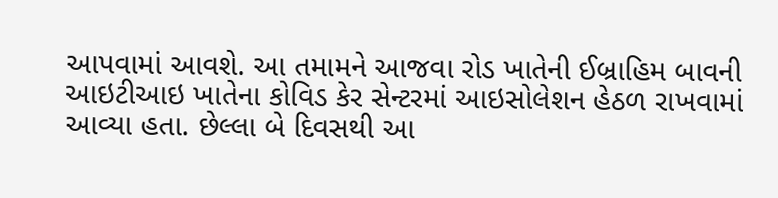આપવામાં આવશે. આ તમામને આજવા રોડ ખાતેની ઈબ્રાહિમ બાવની આઇટીઆઇ ખાતેના કોવિડ કેર સેન્ટરમાં આઇસોલેશન હેઠળ રાખવામાં આવ્યા હતા. છેલ્લા બે દિવસથી આ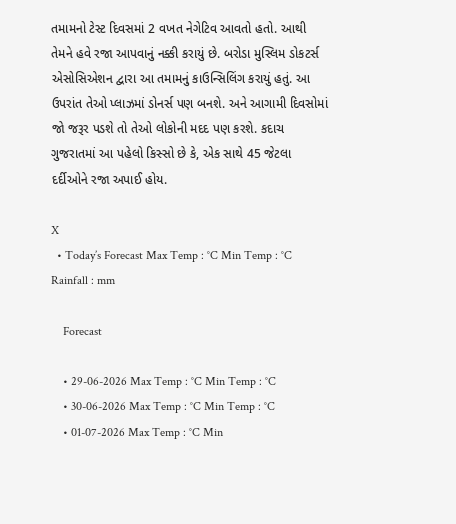તમામનો ટેસ્ટ દિવસમાં 2 વખત નેગેટિવ આવતો હતો. આથી તેમને હવે રજા આપવાનું નક્કી કરાયું છે. બરોડા મુસ્લિમ ડોકટર્સ એસોસિએશન દ્વારા આ તમામનું કાઉન્સિલિંગ કરાયું હતું. આ ઉપરાંત તેઓ પ્લાઝમાં ડોનર્સ પણ બનશે. અને આગામી દિવસોમાં જો જરૂર પડશે તો તેઓ લોકોની મદદ પણ કરશે. કદાચ ગુજરાતમાં આ પહેલો કિસ્સો છે કે, એક સાથે 45 જેટલા દર્દીઓને રજા અપાઈ હોય.

X
  • Today’s Forecast Max Temp : °C Min Temp : °C Rainfall : mm

    Forecast

    • 29-06-2026 Max Temp : °C Min Temp : °C
    • 30-06-2026 Max Temp : °C Min Temp : °C
    • 01-07-2026 Max Temp : °C Min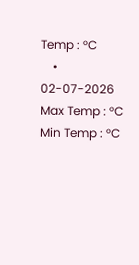Temp : °C
    • 02-07-2026 Max Temp : °C Min Temp : °C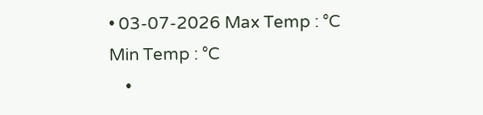• 03-07-2026 Max Temp : °C Min Temp : °C
    •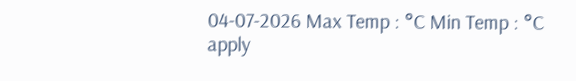04-07-2026 Max Temp : °C Min Temp : °C
apply